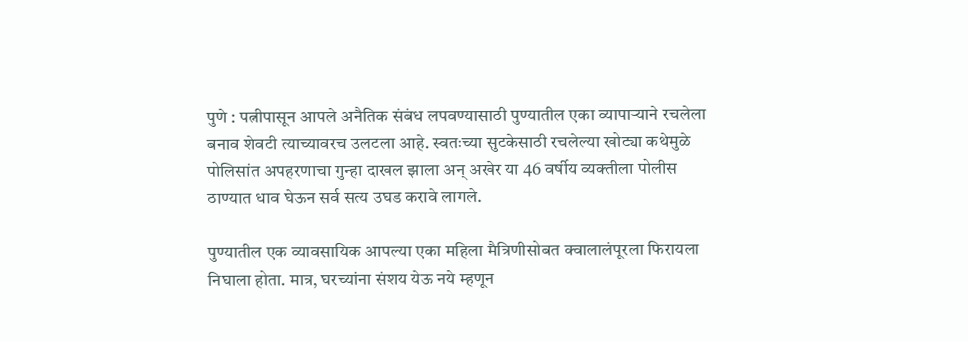पुणे : पत्नीपासून आपले अनैतिक संबंध लपवण्यासाठी पुण्यातील एका व्यापाऱ्याने रचलेला बनाव शेवटी त्याच्यावरच उलटला आहे. स्वतःच्या सुटकेसाठी रचलेल्या खोट्या कथेमुळे पोलिसांत अपहरणाचा गुन्हा दाखल झाला अन् अखेर या 46 वर्षीय व्यक्तीला पोलीस ठाण्यात धाव घेऊन सर्व सत्य उघड करावे लागले.

पुण्यातील एक व्यावसायिक आपल्या एका महिला मैत्रिणीसोबत क्वालालंपूरला फिरायला निघाला होता. मात्र, घरच्यांना संशय येऊ नये म्हणून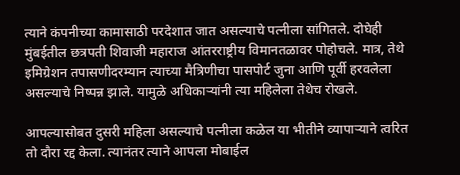त्याने कंपनीच्या कामासाठी परदेशात जात असल्याचे पत्नीला सांगितले. दोघेही मुंबईतील छत्रपती शिवाजी महाराज आंतरराष्ट्रीय विमानतळावर पोहोचले. मात्र, तेथे इमिग्रेशन तपासणीदरम्यान त्याच्या मैत्रिणीचा पासपोर्ट जुना आणि पूर्वी हरवलेला असल्याचे निष्पन्न झाले. यामुळे अधिकाऱ्यांनी त्या महिलेला तेथेच रोखले.

आपल्यासोबत दुसरी महिला असल्याचे पत्नीला कळेल या भीतीने व्यापाऱ्याने त्वरित तो दौरा रद्द केला. त्यानंतर त्याने आपला मोबाईल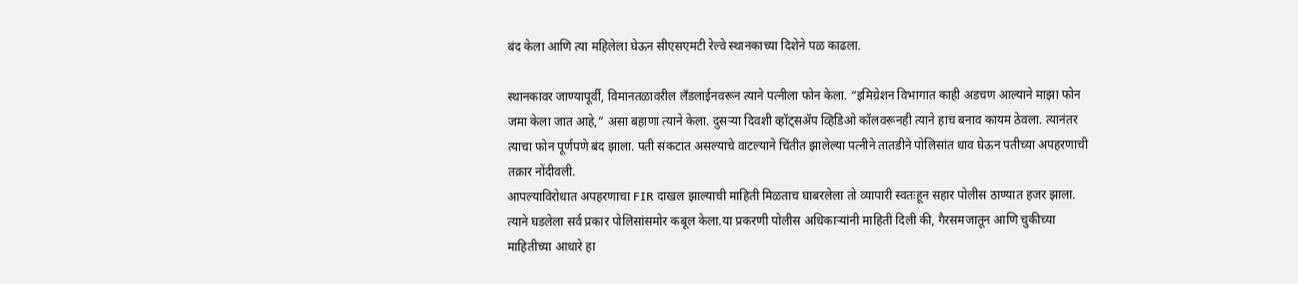बंद केला आणि त्या महिलेला घेऊन सीएसएमटी रेल्वे स्थानकाच्या दिशेने पळ काढला.

स्थानकावर जाण्यापूर्वी, विमानतळावरील लँडलाईनवरून त्याने पत्नीला फोन केला. “इमिग्रेशन विभागात काही अडचण आल्याने माझा फोन जमा केला जात आहे,” असा बहाणा त्याने केला. दुसऱ्या दिवशी व्हॉट्सॲप व्हिडिओ कॉलवरूनही त्याने हाच बनाव कायम ठेवला. त्यानंतर त्याचा फोन पूर्णपणे बंद झाला. पती संकटात असल्याचे वाटल्याने चिंतीत झालेल्या पत्नीने तातडीने पोलिसांत धाव घेऊन पतीच्या अपहरणाची तक्रार नोंदीवली.
आपल्याविरोधात अपहरणाचा FIR दाखल झाल्याची माहिती मिळताच घाबरलेला तो व्यापारी स्वतःहून सहार पोलीस ठाण्यात हजर झाला. त्याने घडलेला सर्व प्रकार पोलिसांसमोर कबूल केला.या प्रकरणी पोलीस अधिकाऱ्यांनी माहिती दिली की, गैरसमजातून आणि चुकीच्या माहितीच्या आधारे हा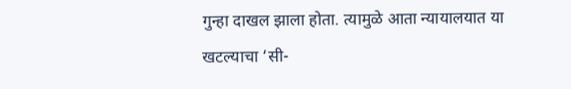गुन्हा दाखल झाला होता. त्यामुळे आता न्यायालयात या खटल्याचा ‘सी-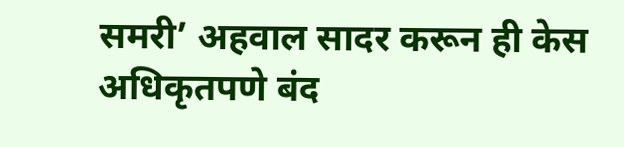समरी’ अहवाल सादर करून ही केस अधिकृतपणे बंद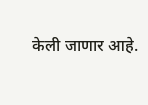केली जाणार आहे.